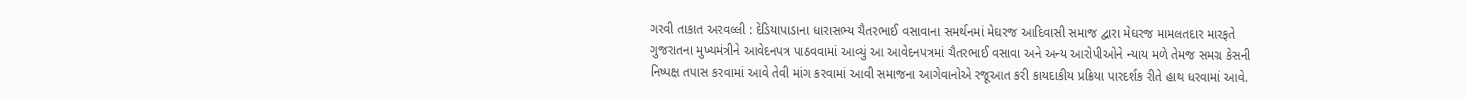ગરવી તાકાત અરવલ્લી : દેડિયાપાડાના ધારાસભ્ય ચૈતરભાઈ વસાવાના સમર્થનમાં મેઘરજ આદિવાસી સમાજ દ્વારા મેઘરજ મામલતદાર મારફતે ગુજરાતના મુખ્યમંત્રીને આવેદનપત્ર પાઠવવામાં આવ્યું આ આવેદનપત્રમાં ચૈતરભાઈ વસાવા અને અન્ય આરોપીઓને ન્યાય મળે તેમજ સમગ્ર કેસની નિષ્પક્ષ તપાસ કરવામાં આવે તેવી માંગ કરવામાં આવી સમાજના આગેવાનોએ રજૂઆત કરી કાયદાકીય પ્રક્રિયા પારદર્શક રીતે હાથ ધરવામાં આવે.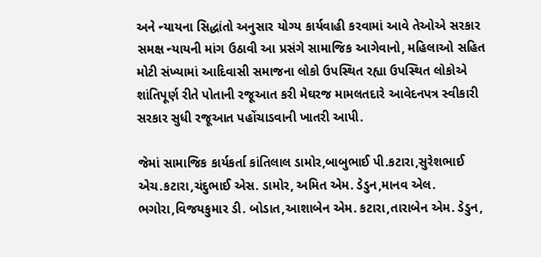અને ન્યાયના સિદ્ધાંતો અનુસાર યોગ્ય કાર્યવાહી કરવામાં આવે તેઓએ સરકાર સમક્ષ ન્યાયની માંગ ઉઠાવી આ પ્રસંગે સામાજિક આગેવાનો, મહિલાઓ સહિત મોટી સંખ્યામાં આદિવાસી સમાજના લોકો ઉપસ્થિત રહ્યા ઉપસ્થિત લોકોએ શાંતિપૂર્ણ રીતે પોતાની રજૂઆત કરી મેઘરજ મામલતદારે આવેદનપત્ર સ્વીકારી સરકાર સુધી રજૂઆત પહોંચાડવાની ખાતરી આપી.

જેમાં સામાજિક કાર્યકર્તા કાંતિલાલ ડામોર,બાબુભાઈ પી.કટારા,સુરેશભાઈ એચ.કટારા,ચંદુભાઈ એસ. ડામોર, અમિત એમ. ડેડુન,માનવ એલ. ભગોરા,વિજયકુમાર ડી. બોડાત,આશાબેન એમ. કટારા,તારાબેન એમ. ડેડુન,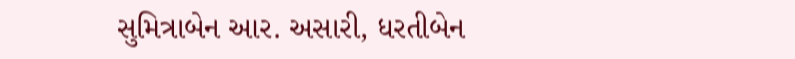સુમિત્રાબેન આર. અસારી, ધરતીબેન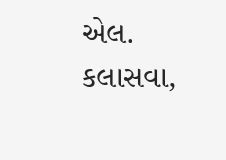એલ. કલાસવા,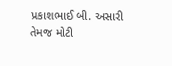પ્રકાશભાઈ બી. અસારી તેમજ મોટી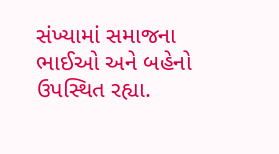સંખ્યામાં સમાજના ભાઈઓ અને બહેનો ઉપસ્થિત રહ્યા.